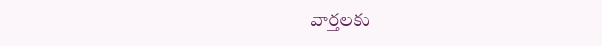వార్తలకు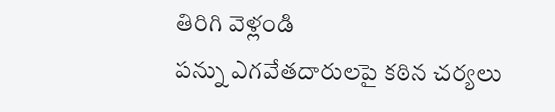తిరిగి వెళ్లండి
పన్ను ఎగవేతదారులపై కఠిన చర్యలు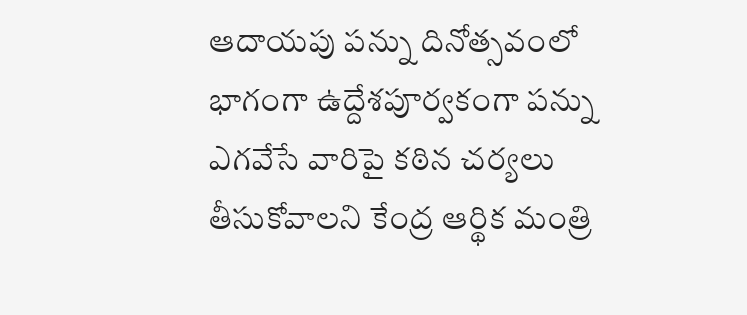ఆదాయపు పన్ను దినోత్సవంలో భాగంగా ఉద్దేశపూర్వకంగా పన్ను ఎగవేసే వారిపై కఠిన చర్యలు తీసుకోవాలని కేంద్ర ఆర్థిక మంత్రి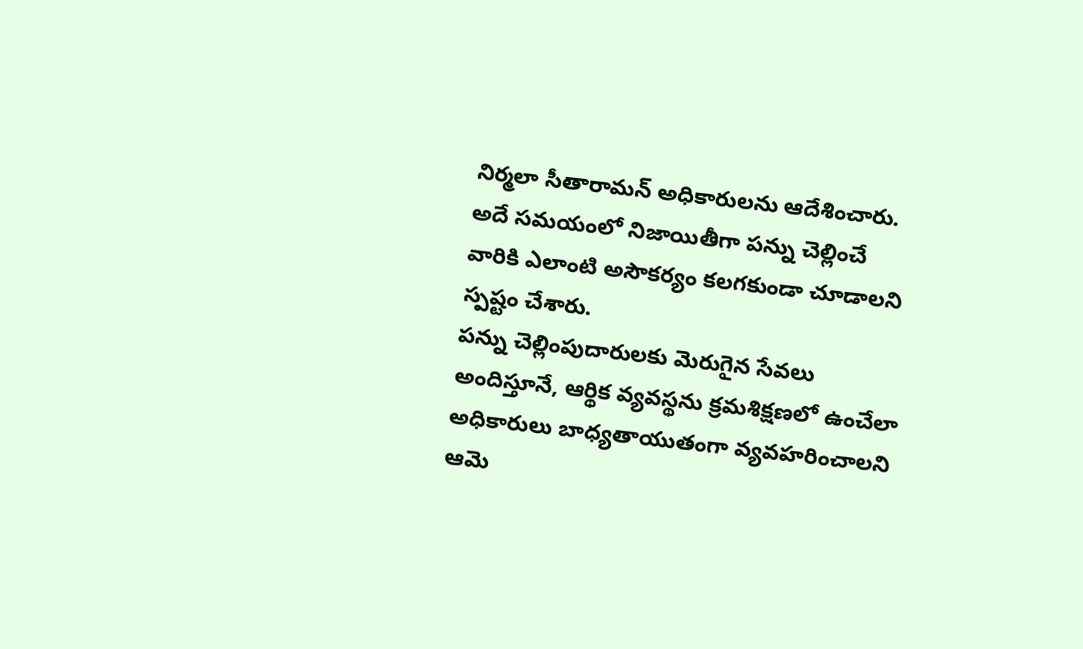నిర్మలా సీతారామన్ అధికారులను ఆదేశించారు. అదే సమయంలో నిజాయితీగా పన్ను చెల్లించే వారికి ఎలాంటి అసౌకర్యం కలగకుండా చూడాలని స్పష్టం చేశారు.
పన్ను చెల్లింపుదారులకు మెరుగైన సేవలు అందిస్తూనే, ఆర్థిక వ్యవస్థను క్రమశిక్షణలో ఉంచేలా అధికారులు బాధ్యతాయుతంగా వ్యవహరించాలని ఆమె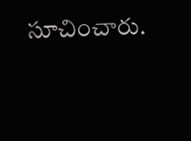సూచించారు.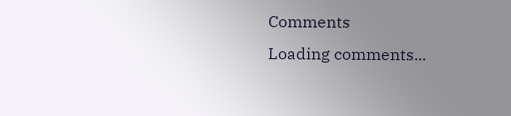Comments
Loading comments...